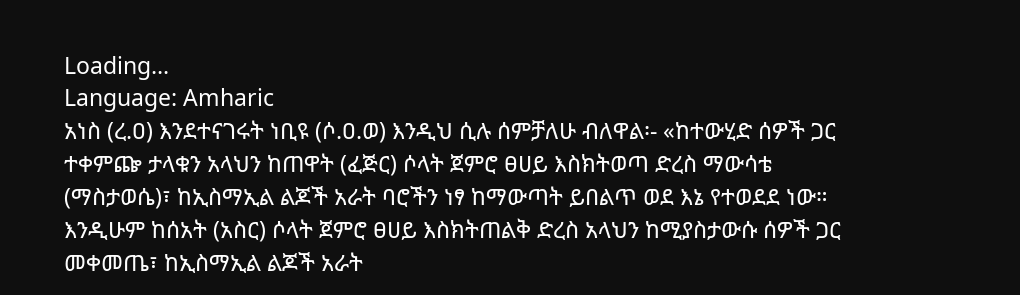Loading...
Language: Amharic
አነስ (ረ.ዐ) እንደተናገሩት ነቢዩ (ሶ.ዐ.ወ) እንዲህ ሲሉ ሰምቻለሁ ብለዋል፡- «ከተውሂድ ሰዎች ጋር ተቀምጬ ታላቁን አላህን ከጠዋት (ፈጅር) ሶላት ጀምሮ ፀሀይ እስክትወጣ ድረስ ማውሳቴ (ማስታወሴ)፣ ከኢስማኢል ልጆች አራት ባሮችን ነፃ ከማውጣት ይበልጥ ወደ እኔ የተወደደ ነው። እንዲሁም ከሰአት (አስር) ሶላት ጀምሮ ፀሀይ እስክትጠልቅ ድረስ አላህን ከሚያስታውሱ ሰዎች ጋር መቀመጤ፣ ከኢስማኢል ልጆች አራት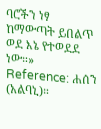ባሮችን ነፃ ከማውጣት ይበልጥ ወደ እኔ የተወደደ ነው።»
Reference: ሐሰን (አልባኒ)።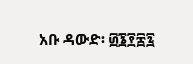አቡ ዳውድ፡ ፴፮፻፷፯